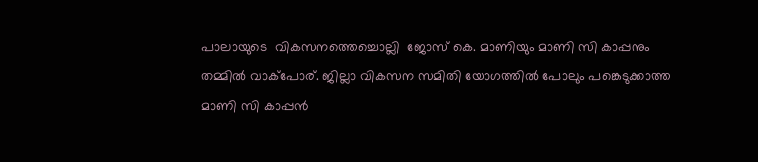പാലായുടെ  വികസനത്തെച്ചൊല്ലി  ജോസ് കെ. മാണിയും മാണി സി കാപ്പനും തമ്മിൽ വാക്പോര്. ജില്ലാ വികസന സമിതി യോഗത്തിൽ പോലും പങ്കെടുക്കാത്ത മാണി സി കാപ്പൻ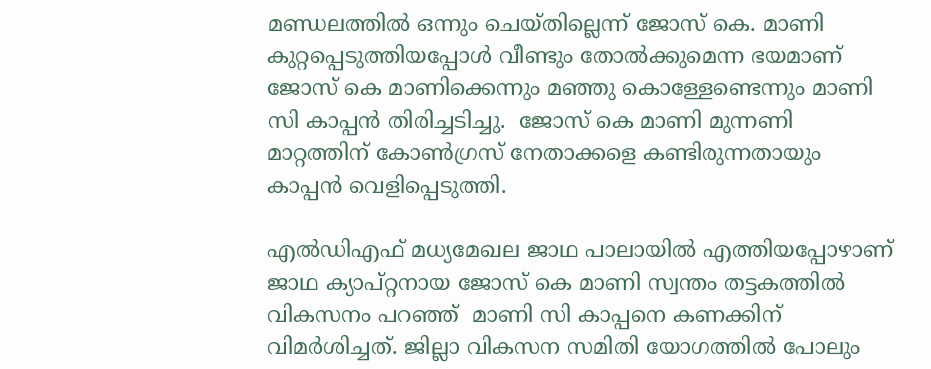മണ്ഡലത്തിൽ ഒന്നും ചെയ്തില്ലെന്ന് ജോസ് കെ. മാണി കുറ്റപ്പെടുത്തിയപ്പോൾ വീണ്ടും തോൽക്കുമെന്ന ഭയമാണ്  ജോസ് കെ മാണിക്കെന്നും മഞ്ഞു കൊള്ളേണ്ടെന്നും മാണി സി കാപ്പൻ തിരിച്ചടിച്ചു.  ജോസ് കെ മാണി മുന്നണി മാറ്റത്തിന് കോൺഗ്രസ് നേതാക്കളെ കണ്ടിരുന്നതായും കാപ്പൻ വെളിപ്പെടുത്തി.

എൽഡിഎഫ് മധ്യമേഖല ജാഥ പാലായിൽ എത്തിയപ്പോഴാണ് ജാഥ ക്യാപ്റ്റനായ ജോസ് കെ മാണി സ്വന്തം തട്ടകത്തിൽ വികസനം പറഞ്ഞ്  മാണി സി കാപ്പനെ കണക്കിന് വിമർശിച്ചത്. ജില്ലാ വികസന സമിതി യോഗത്തിൽ പോലും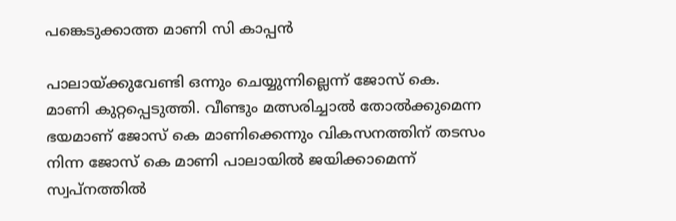പങ്കെടുക്കാത്ത മാണി സി കാപ്പൻ

പാലായ്ക്കുവേണ്ടി ഒന്നും ചെയ്യുന്നില്ലെന്ന് ജോസ് കെ. മാണി കുറ്റപ്പെടുത്തി. വീണ്ടും മത്സരിച്ചാൽ തോൽക്കുമെന്ന ഭയമാണ് ജോസ് കെ മാണിക്കെന്നും വികസനത്തിന് തടസം നിന്ന ജോസ് കെ മാണി പാലായിൽ ജയിക്കാമെന്ന് സ്വപ്നത്തിൽ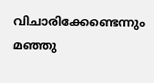വിചാരിക്കേണ്ടെന്നും മഞ്ഞു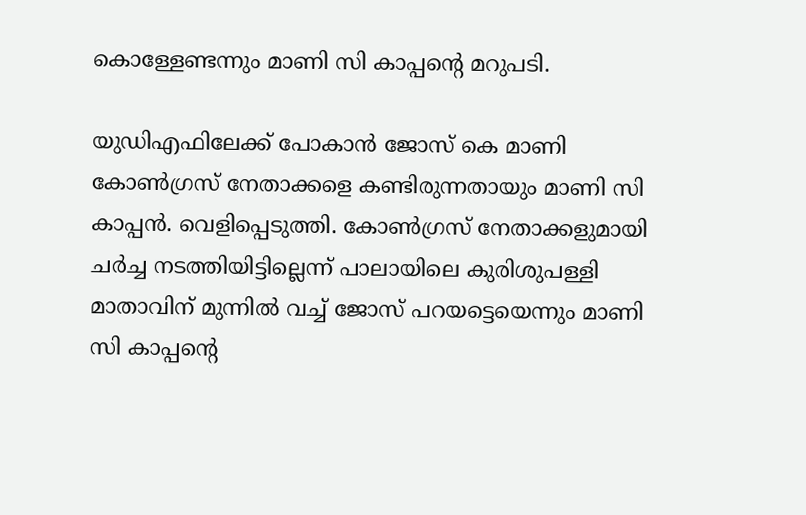കൊള്ളേണ്ടന്നും മാണി സി കാപ്പന്‍റെ മറുപടി.

യുഡിഎഫിലേക്ക് പോകാൻ ജോസ് കെ മാണി കോൺഗ്രസ് നേതാക്കളെ കണ്ടിരുന്നതായും മാണി സി കാപ്പൻ. വെളിപ്പെടുത്തി. കോൺഗ്രസ് നേതാക്കളുമായി ചർച്ച നടത്തിയിട്ടില്ലെന്ന് പാലായിലെ കുരിശുപള്ളി മാതാവിന് മുന്നിൽ വച്ച് ജോസ് പറയട്ടെയെന്നും മാണി സി കാപ്പന്‍റെ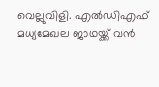വെല്ലുവിളി. എൽഡിഎഫ് മധ്യമേഖല ജാഥയ്ക്ക് വൻ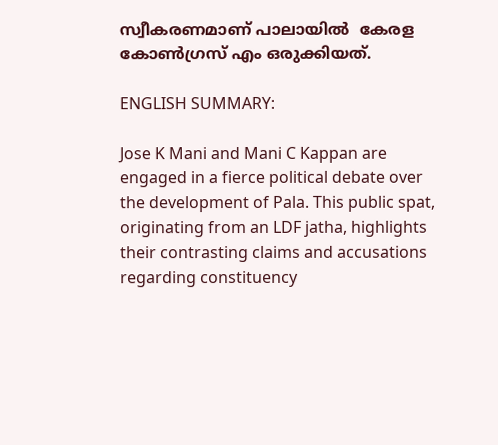സ്വീകരണമാണ് പാലായിൽ  കേരള കോൺഗ്രസ് എം ഒരുക്കിയത്.

ENGLISH SUMMARY:

Jose K Mani and Mani C Kappan are engaged in a fierce political debate over the development of Pala. This public spat, originating from an LDF jatha, highlights their contrasting claims and accusations regarding constituency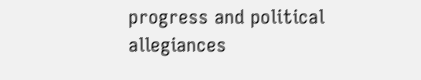progress and political allegiances